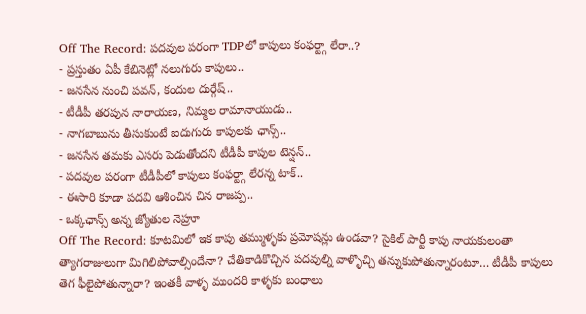Off The Record: పదవుల పరంగా TDPలో కాపులు కంఫర్ట్గా లేరా..?
- ప్రస్తుతం ఏపీ కేబినెట్లో నలుగురు కాపులు..
- జనసేన నుంచి పవన్, కందుల దుర్గేష్..
- టీడీపీ తరపున నారాయణ, నిమ్మల రామానాయుడు..
- నాగబాబును తీసుకుంటే ఐదుగురు కాపులకు ఛాన్స్..
- జనసేన తమకు ఎసరు పెడుతోందని టీడీపీ కాపుల టెన్షన్..
- పదవుల పరంగా టీడీపీలో కాపులు కంఫర్ట్గా లేరన్న టాక్..
- ఈసారి కూడా పదవి ఆశించిన చిన రాజప్ప..
- ఒక్కఛాన్స్ అన్న జ్యోతుల నెహ్రూ
Off The Record: కూటమిలో ఇక కాపు తమ్ముళ్ళకు ప్రమోషన్లు ఉండవా? సైకిల్ పార్టీ కాపు నాయకులంతా త్యాగరాజులుగా మిగిలిపోవాల్సిందేనా? చేతికాడికొచ్చిన పదవుల్ని వాళ్ళొచ్చి తన్నుకుపోతున్నారంటూ… టీడీపీ కాపులు తెగ ఫీలైపోతున్నారా? ఇంతకీ వాళ్ళ ముందరి కాళ్ళకు బంధాలు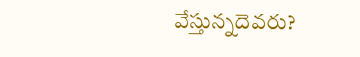వేస్తున్నదెవరు?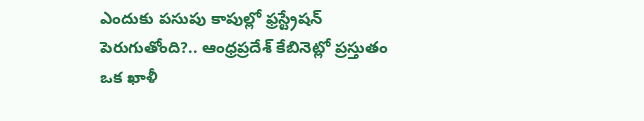ఎందుకు పసుపు కాపుల్లో ఫ్రస్ట్రేషన్ పెరుగుతోంది?.. ఆంధ్రప్రదేశ్ కేబినెట్లో ప్రస్తుతం ఒక ఖాళీ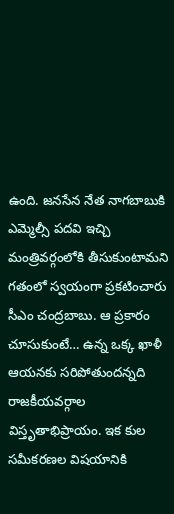ఉంది. జనసేన నేత నాగబాబుకి ఎమ్మెల్సీ పదవి ఇచ్చి మంత్రివర్గంలోకి తీసుకుంటామని గతంలో స్వయంగా ప్రకటించారు సీఎం చంద్రబాబు. ఆ ప్రకారం చూసుకుంటే… ఉన్న ఒక్క ఖాళీ ఆయనకు సరిపోతుందన్నది రాజకీయవర్గాల విస్తృతాభిప్రాయం. ఇక కుల సమీకరణల విషయానికి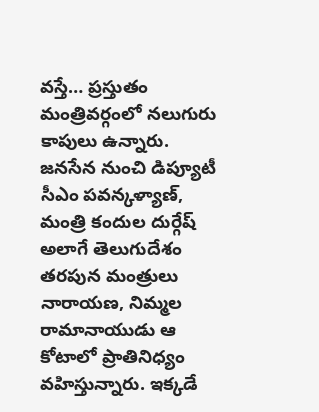వస్తే… ప్రస్తుతం మంత్రివర్గంలో నలుగురు కాపులు ఉన్నారు. జనసేన నుంచి డిప్యూటీ సీఎం పవన్కళ్యాణ్, మంత్రి కందుల దుర్గేష్ అలాగే తెలుగుదేశం తరపున మంత్రులు నారాయణ, నిమ్మల రామానాయుడు ఆ కోటాలో ప్రాతినిధ్యం వహిస్తున్నారు. ఇక్కడే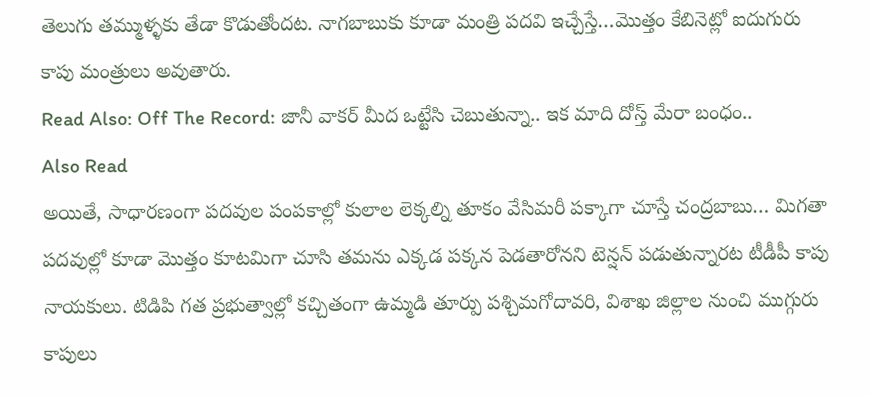తెలుగు తమ్ముళ్ళకు తేడా కొడుతోందట. నాగబాబుకు కూడా మంత్రి పదవి ఇచ్చేస్తే…మొత్తం కేబినెట్లో ఐదుగురు కాపు మంత్రులు అవుతారు.
Read Also: Off The Record: జానీ వాకర్ మీద ఒట్టేసి చెబుతున్నా.. ఇక మాది దోస్త్ మేరా బంధం..
Also Read
అయితే, సాధారణంగా పదవుల పంపకాల్లో కులాల లెక్కల్ని తూకం వేసిమరీ పక్కాగా చూస్తే చంద్రబాబు… మిగతా పదవుల్లో కూడా మొత్తం కూటమిగా చూసి తమను ఎక్కడ పక్కన పెడతారోనని టెన్షన్ పడుతున్నారట టీడీపీ కాపు నాయకులు. టిడిపి గత ప్రభుత్వాల్లో కచ్చితంగా ఉమ్మడి తూర్పు పశ్చిమగోదావరి, విశాఖ జిల్లాల నుంచి ముగ్గురు కాపులు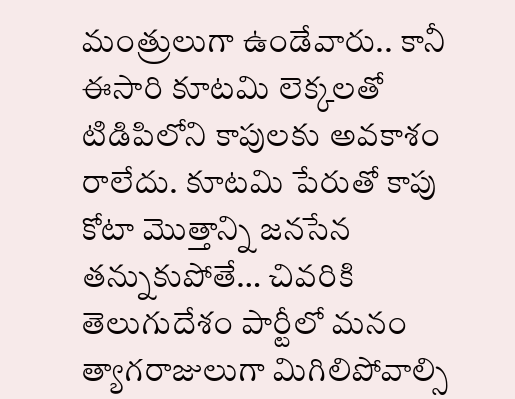మంత్రులుగా ఉండేవారు.. కానీ ఈసారి కూటమి లెక్కలతో టిడిపిలోని కాపులకు అవకాశం రాలేదు. కూటమి పేరుతో కాపు కోటా మొత్తాన్ని జనసేన తన్నుకుపోతే… చివరికి తెలుగుదేశం పార్టీలో మనం త్యాగరాజులుగా మిగిలిపోవాల్సి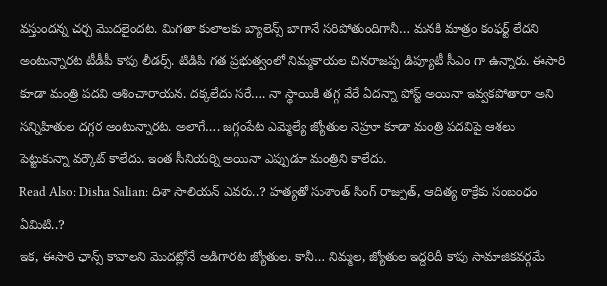వస్తుందన్న చర్చ మొదలైందట. మిగతా కులాలకు బ్యాలెన్స్ బాగానే సరిపోతుందిగానీ… మనకి మాత్రం కంఫర్ట్ లేదని అంటున్నారట టీడీపీ కాపు లీడర్స్. టిడిపి గత ప్రభుత్వంలో నిమ్మకాయల చినరాజప్ప డిప్యూటీ సీఎం గా ఉన్నారు. ఈసారి కూడా మంత్రి పదవి ఆశించారాయన. దక్కలేదు సరే…. నా స్థాయికి తగ్గ వేరే ఏదన్నా పోస్ట్ అయినా ఇవ్వకపోతారా అని సన్నిహితుల దగ్గర అంటున్నారట. అలాగే…. జగ్గంపేట ఎమ్మెల్యే జ్యోతుల నెహ్రూ కూడా మంత్రి పదవిపై ఆశలు పెట్టుకున్నా వర్కౌట్ కాలేదు. ఇంత సీనియర్ని అయినా ఎప్పుడూ మంత్రిని కాలేదు.
Read Also: Disha Salian: దిశా సాలియన్ ఎవరు..? హత్యతో సుశాంత్ సింగ్ రాజ్పుత్, ఆదిత్య ఠాక్రేకు సంబంధం ఏమిటి..?
ఇక, ఈసారి ఛాన్స్ కావాలని మొదట్లోనే అడిగారట జ్యోతుల. కానీ… నిమ్మల, జ్యోతుల ఇద్దరిదీ కాపు సామాజికవర్గమే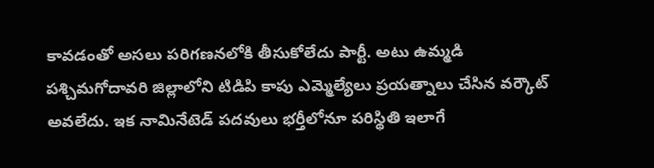కావడంతో అసలు పరిగణనలోకి తీసుకోలేదు పార్టీ. అటు ఉమ్మడి పశ్చిమగోదావరి జిల్లాలోని టిడిపి కాపు ఎమ్మెల్యేలు ప్రయత్నాలు చేసిన వర్కౌట్ అవలేదు. ఇక నామినేటెడ్ పదవులు భర్తీలోనూ పరిస్థితి ఇలాగే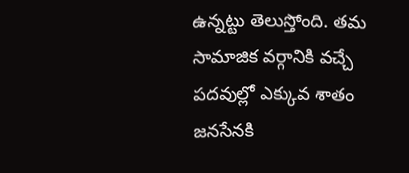ఉన్నట్టు తెలుస్తోంది. తమ సామాజిక వర్గానికి వచ్చే పదవుల్లో ఎక్కువ శాతం జనసేనకి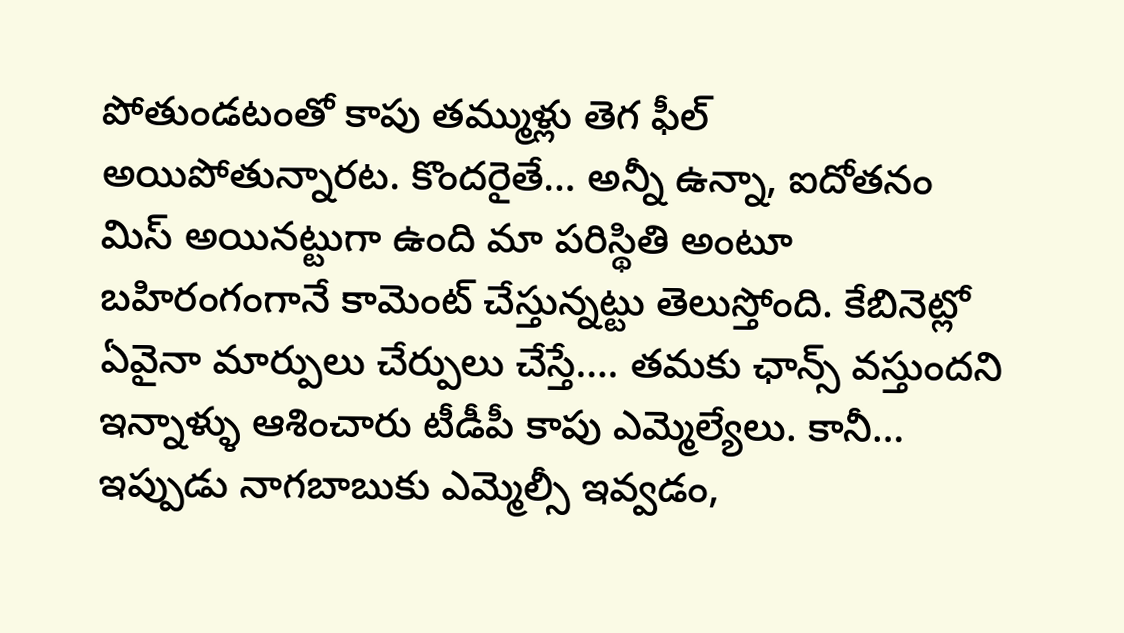పోతుండటంతో కాపు తమ్ముళ్లు తెగ ఫీల్ అయిపోతున్నారట. కొందరైతే… అన్నీ ఉన్నా, ఐదోతనం మిస్ అయినట్టుగా ఉంది మా పరిస్థితి అంటూ బహిరంగంగానే కామెంట్ చేస్తున్నట్టు తెలుస్తోంది. కేబినెట్లో ఏవైనా మార్పులు చేర్పులు చేస్తే…. తమకు ఛాన్స్ వస్తుందని ఇన్నాళ్ళు ఆశించారు టీడీపీ కాపు ఎమ్మెల్యేలు. కానీ… ఇప్పుడు నాగబాబుకు ఎమ్మెల్సీ ఇవ్వడం,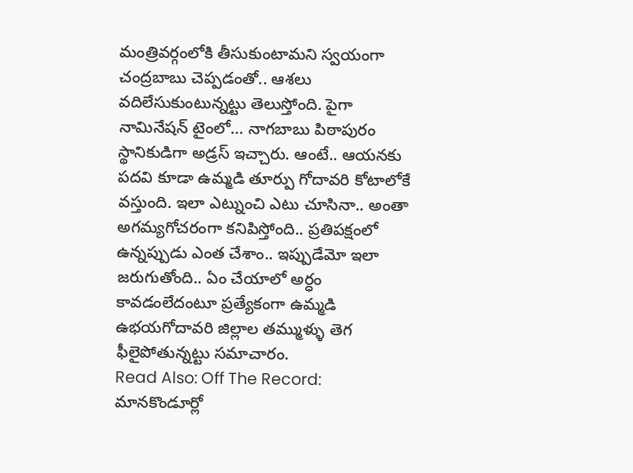మంత్రివర్గంలోకి తీసుకుంటామని స్వయంగా చంద్రబాబు చెప్పడంతో.. ఆశలు వదిలేసుకుంటున్నట్టు తెలుస్తోంది. పైగా నామినేషన్ టైంలో… నాగబాబు పిఠాపురం స్థానికుడిగా అడ్రస్ ఇచ్చారు. ఆంటే.. ఆయనకు పదవి కూడా ఉమ్మడి తూర్పు గోదావరి కోటాలోకే వస్తుంది. ఇలా ఎట్నుంచి ఎటు చూసినా.. అంతా అగమ్యగోచరంగా కనిపిస్తోంది.. ప్రతిపక్షంలో ఉన్నప్పుడు ఎంత చేశాం.. ఇప్పుడేమో ఇలా జరుగుతోంది.. ఏం చేయాలో అర్ధం కావడంలేదంటూ ప్రత్యేకంగా ఉమ్మడి ఉభయగోదావరి జిల్లాల తమ్ముళ్ళు తెగ ఫీలైపోతున్నట్టు సమాచారం.
Read Also: Off The Record: మానకొండూర్లో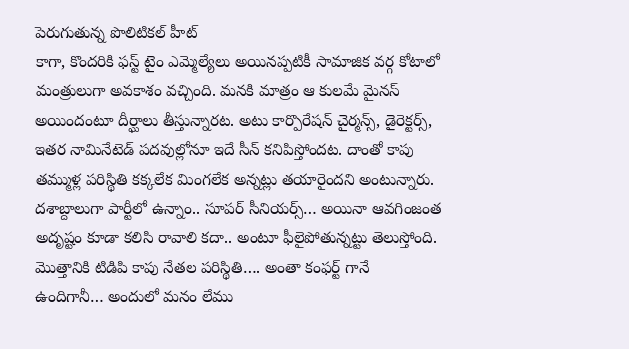పెరుగుతున్న పొలిటికల్ హీట్
కాగా, కొందరికి ఫస్ట్ టైం ఎమ్మెల్యేలు అయినప్పటికీ సామాజిక వర్గ కోటాలో మంత్రులుగా అవకాశం వచ్చింది. మనకి మాత్రం ఆ కులమే మైనస్ అయిందంటూ దీర్ఘాలు తీస్తున్నారట. అటు కార్పొరేషన్ చైర్మన్స్, డైరెక్టర్స్, ఇతర నామినేటెడ్ పదవుల్లోనూ ఇదే సీన్ కనిపిస్తోందట. దాంతో కాపు తమ్ముళ్ల పరిస్థితి కక్కలేక మింగలేక అన్నట్లు తయారైందని అంటున్నారు. దశాబ్దాలుగా పార్టీలో ఉన్నాం.. సూపర్ సీనియర్స్… అయినా ఆవగింజంత అదృష్టం కూడా కలిసి రావాలి కదా.. అంటూ ఫీలైపోతున్నట్టు తెలుస్తోంది. మొత్తానికి టిడిపి కాపు నేతల పరిస్థితి…. అంతా కంఫర్ట్ గానే ఉందిగానీ… అందులో మనం లేము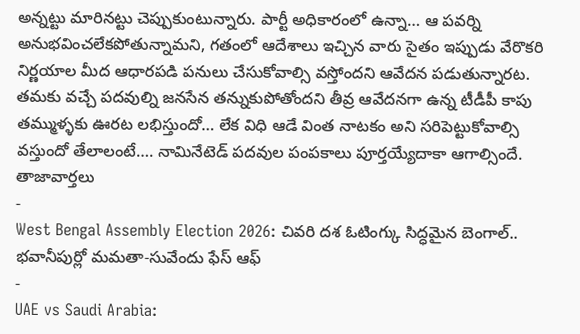అన్నట్టు మారినట్టు చెప్పుకుంటున్నారు. పార్టీ అధికారంలో ఉన్నా… ఆ పవర్ని అనుభవించలేకపోతున్నామని, గతంలో ఆదేశాలు ఇచ్చిన వారు సైతం ఇప్పుడు వేరొకరి నిర్ణయాల మీద ఆధారపడి పనులు చేసుకోవాల్సి వస్తోందని ఆవేదన పడుతున్నారట. తమకు వచ్చే పదవుల్ని జనసేన తన్నుకుపోతోందని తీవ్ర ఆవేదనగా ఉన్న టీడీపీ కాపు తమ్ముళ్ళకు ఊరట లభిస్తుందో… లేక విధి ఆడే వింత నాటకం అని సరిపెట్టుకోవాల్సి వస్తుందో తేలాలంటే…. నామినేటెడ్ పదవుల పంపకాలు పూర్తయ్యేదాకా ఆగాల్సిందే.
తాజావార్తలు
-
West Bengal Assembly Election 2026: చివరి దశ ఓటింగ్కు సిద్ధమైన బెంగాల్.. భవానీపుర్లో మమతా-సువేందు ఫేస్ ఆఫ్
-
UAE vs Saudi Arabia: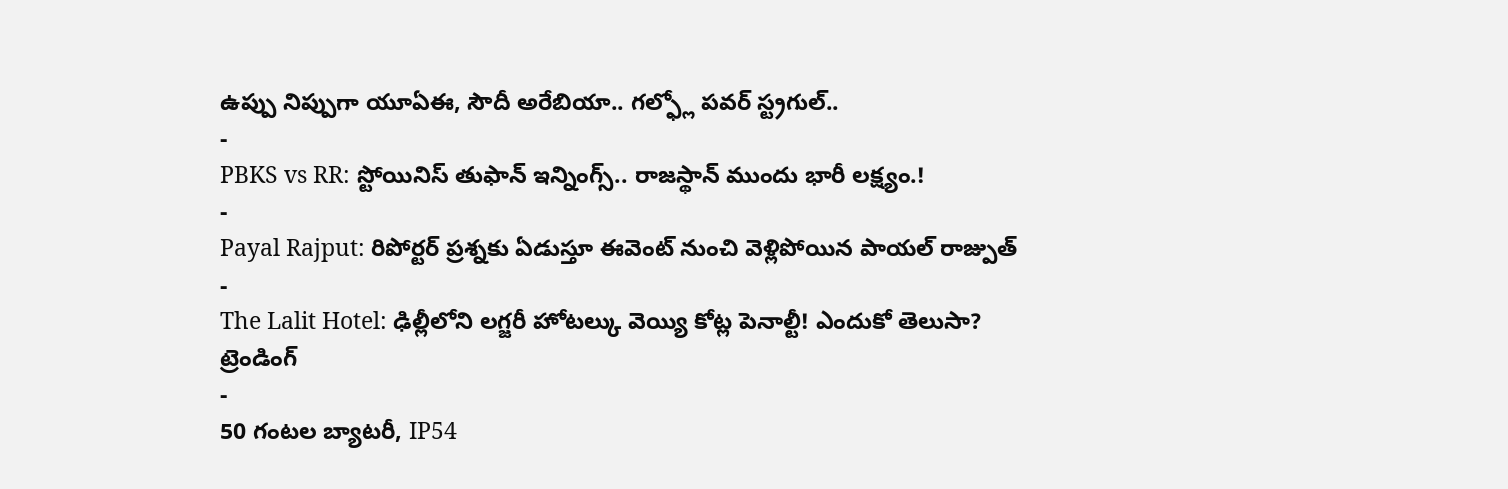ఉప్పు నిప్పుగా యూఏఈ, సౌదీ అరేబియా.. గల్ఫ్లో పవర్ స్ట్రగుల్..
-
PBKS vs RR: స్టోయినిస్ తుఫాన్ ఇన్నింగ్స్.. రాజస్థాన్ ముందు భారీ లక్ష్యం.!
-
Payal Rajput: రిపోర్టర్ ప్రశ్నకు ఏడుస్తూ ఈవెంట్ నుంచి వెళ్లిపోయిన పాయల్ రాజ్పుత్
-
The Lalit Hotel: ఢిల్లీలోని లగ్జరీ హోటల్కు వెయ్యి కోట్ల పెనాల్టీ! ఎందుకో తెలుసా?
ట్రెండింగ్
-
50 గంటల బ్యాటరీ, IP54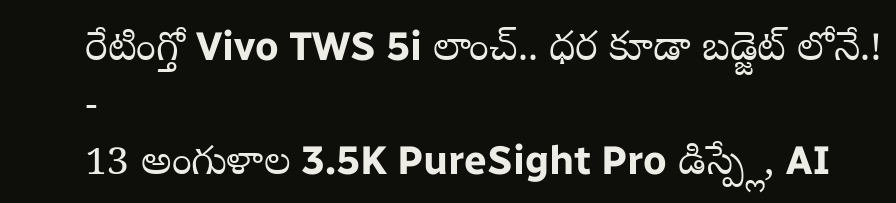రేటింగ్తో Vivo TWS 5i లాంచ్.. ధర కూడా బడ్జెట్ లోనే.!
-
13 అంగుళాల 3.5K PureSight Pro డిస్ప్లే, AI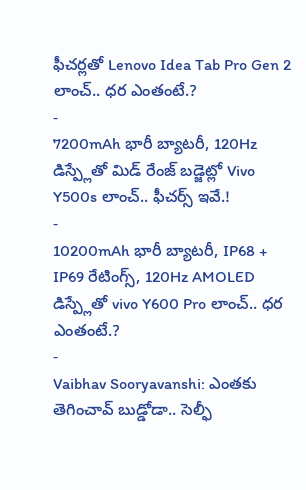ఫీచర్లతో Lenovo Idea Tab Pro Gen 2 లాంచ్.. ధర ఎంతంటే.?
-
7200mAh భారీ బ్యాటరీ, 120Hz డిస్ప్లేతో మిడ్ రేంజ్ బడ్జెట్లో Vivo Y500s లాంచ్.. ఫీచర్స్ ఇవే.!
-
10200mAh భారీ బ్యాటరీ, IP68 + IP69 రేటింగ్స్, 120Hz AMOLED డిస్ప్లేతో vivo Y600 Pro లాంచ్.. ధర ఎంతంటే.?
-
Vaibhav Sooryavanshi: ఎంతకు తెగించావ్ బుడ్డోడా.. సెల్ఫీ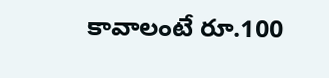కావాలంటే రూ.100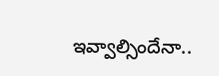ఇవ్వాల్సిందేనా..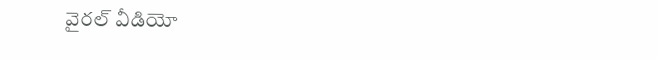వైరల్ వీడియో